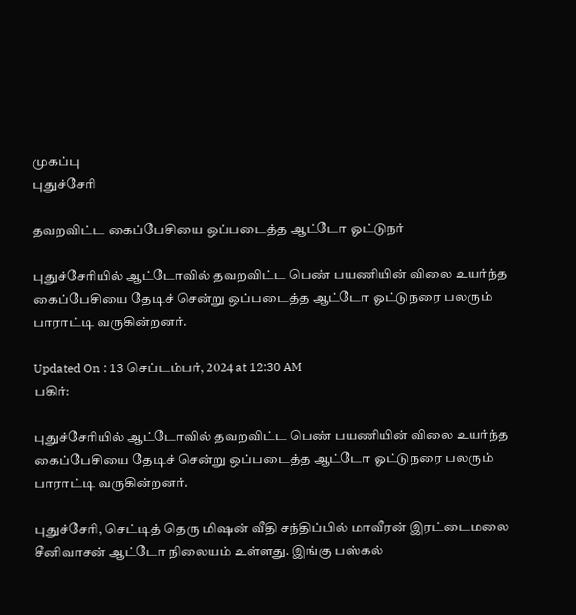முகப்பு
புதுச்சேரி

தவறவிட்ட கைப்பேசியை ஒப்படைத்த ஆட்டோ ஓட்டுநர்

புதுச்சேரியில் ஆட்டோவில் தவறவிட்ட பெண் பயணியின் விலை உயர்ந்த கைப்பேசியை தேடிச் சென்று ஒப்படைத்த ஆட்டோ ஓட்டுநரை பலரும் பாராட்டி வருகின்றனர்.

Updated On : 13 செப்டம்பர், 2024 at 12:30 AM
பகிர்:

புதுச்சேரியில் ஆட்டோவில் தவறவிட்ட பெண் பயணியின் விலை உயர்ந்த கைப்பேசியை தேடிச் சென்று ஒப்படைத்த ஆட்டோ ஓட்டுநரை பலரும் பாராட்டி வருகின்றனர்.

புதுச்சேரி, செட்டித் தெரு மிஷன் வீதி சந்திப்பில் மாவீரன் இரட்டைமலை சீனிவாசன் ஆட்டோ நிலையம் உள்ளது. இங்கு பஸ்கல்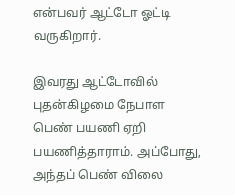என்பவர் ஆட்டோ ஓட்டி வருகிறார்.

இவரது ஆட்டோவில் புதன்கிழமை நேபாள பெண் பயணி ஏறி பயணித்தாராம். அப்போது, அந்தப் பெண் விலை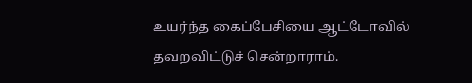உயர்ந்த கைப்பேசியை ஆட்டோவில் தவறவிட்டுச் சென்றாராம்.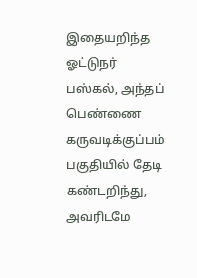இதையறிந்த ஓட்டுநர் பஸ்கல், அந்தப் பெண்ணை கருவடிக்குப்பம் பகுதியில் தேடி கண்டறிந்து, அவரிடமே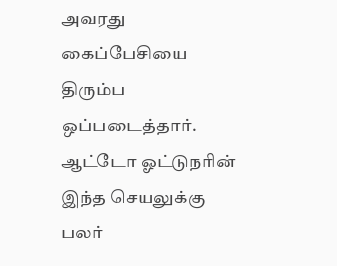அவரது கைப்பேசியை திரும்ப ஒப்படைத்தார். ஆட்டோ ஓட்டுநரின் இந்த செயலுக்கு பலர்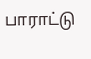பாராட்டு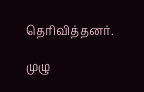தெரிவித்தனர்.

முழு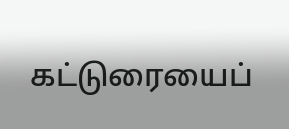கட்டுரையைப்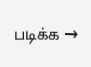படிக்க →